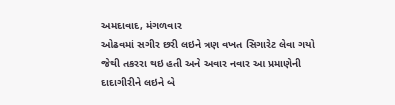અમદાવાદ, મંગળવાર
ઓઢવમાં સગીર છરી લઇને ત્રણ વખત સિગારેટ લેવા ગયો જેથી તકરરા થઇ હતી અને અવાર નવાર આ પ્રમાણેની દાદાગીરીને લઇને બે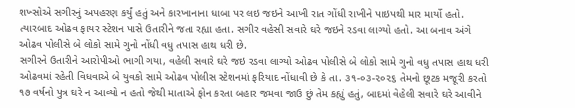શખ્સોએ સગીરનું અપહરણ કર્યું હતું અને કારખાનાના ધાબા પર લઇ જઇને આખી રાત ગોંધી રાખીને પાઇપથી માર માર્યો હતો. ત્યારબાદ ઓઢવ ફાયર સ્ટેશન પાસે ઉતારીને જતા રહ્યા હતા. સગીર વહેસી સવારે ઘરે જઇને રડવા લાગ્યો હતો. આ બનાવ અંગે ઓઢવ પોલીસે બે લોકો સામે ગુનો નોંધી વધુ તપાસ હાથ ધરી છે.
સગીરને ઉતારીને આરોપીઓ ભાગી ગયા, વહેલી સવારે ઘરે જઇ રડવા લાગ્યો ઓઢવ પોલીસે બે લોકો સામે ગુનો વધુ તપાસ હાથ ધરી
ઓઢવમાં રહેતી વિધવાએ બે યુવકો સામે ઓઢવ પોલીસ સ્ટેશનમાં ફરિયાદ નોંધાવી છે કે તા. ૩૧-૦૩-૨૦૨૬ તેમનો છૂટક મજૂરી કરતો ૧૭ વર્ષનો પુત્ર ઘરે ન આવ્યો ન હતો જેથી માતાએ ફોન કરતા બહાર જમવા જાઉ છું તેમ કહ્યું હતું, બાદમાં વેહેલી સવારે ઘરે આવીને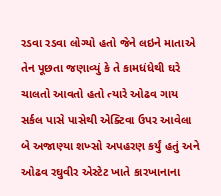રડવા રડવા લોગ્યો હતો જેને લઇને માતાએ તેન પૂછતા જણાવ્યું કે તે કામધંધેથી ઘરે ચાલતો આવતો હતો ત્યારે ઓઢવ ગાય સર્કલ પાસે પાસેથી એક્ટિવા ઉપર આવેલા બે અજાણ્યા શખ્સો અપહરણ કર્યું હતું અને ઓઢવ રઘુવીર એસ્ટેટ ખાતે કારખાનાના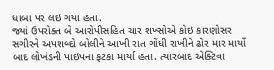ધાબા પર લઇ ગયા હતા.
જ્યાં ઉપરોક્ત બે આરોપીસહિત ચાર શખ્સોએ કોઇ કારણોસર સગીરને અપશબ્દો બોલીને આખી રાત ગોંધી રાખીને ઢોર માર માર્યો બાદ લોખંડની પાઇપના ફટકા માર્યા હતા. ત્યારબાદ એક્ટિવા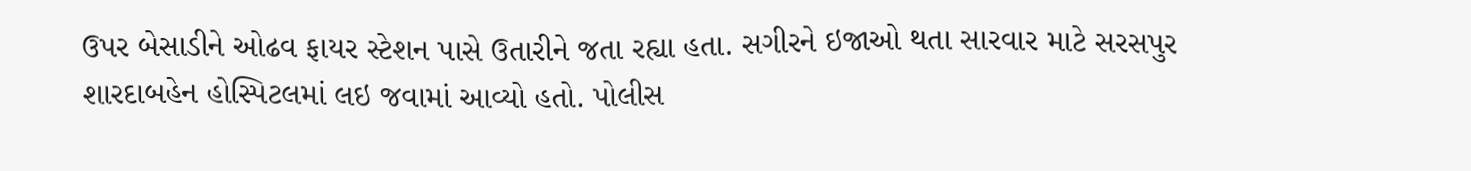ઉપર બેસાડીને ઓઢવ ફાયર સ્ટેશન પાસે ઉતારીને જતા રહ્યા હતા. સગીરને ઇજાઓ થતા સારવાર માટે સરસપુર શારદાબહેન હોસ્પિટલમાં લઇ જવામાં આવ્યો હતો. પોલીસ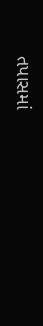તપાસમાં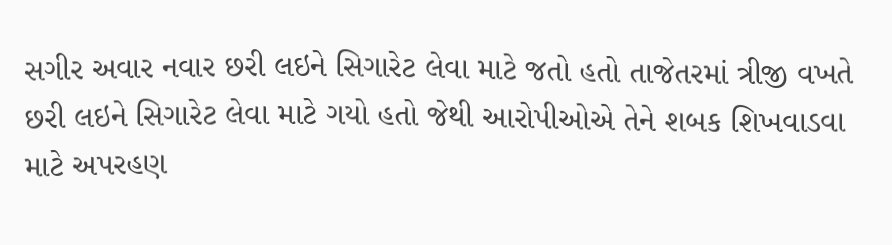સગીર અવાર નવાર છરી લઇને સિગારેટ લેવા માટે જતો હતો તાજેતરમાં ત્રીજી વખતે છરી લઇને સિગારેટ લેવા માટે ગયો હતો જેથી આરોપીઓએ તેને શબક શિખવાડવા માટે અપરહણ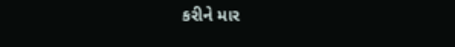કરીને માર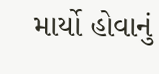માર્યો હોવાનું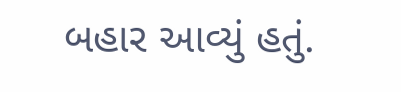બહાર આવ્યું હતું.